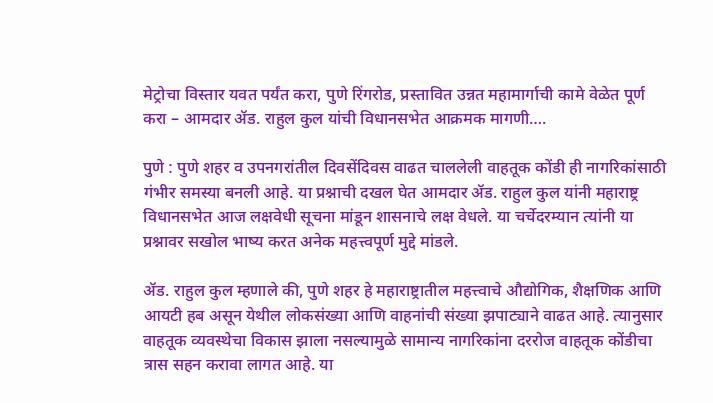मेट्रोचा विस्तार यवत पर्यंत करा, पुणे रिंगरोड, प्रस्तावित उन्नत महामार्गाची कामे वेळेत पूर्ण करा – आमदार ॲड. राहुल कुल यांची विधानसभेत आक्रमक मागणी….

पुणे : पुणे शहर व उपनगरांतील दिवसेंदिवस वाढत चाललेली वाहतूक कोंडी ही नागरिकांसाठी गंभीर समस्या बनली आहे. या प्रश्नाची दखल घेत आमदार ॲड. राहुल कुल यांनी महाराष्ट्र विधानसभेत आज लक्षवेधी सूचना मांडून शासनाचे लक्ष वेधले. या चर्चेदरम्यान त्यांनी या प्रश्नावर सखोल भाष्य करत अनेक महत्त्वपूर्ण मुद्दे मांडले.

ॲड. राहुल कुल म्हणाले की, पुणे शहर हे महाराष्ट्रातील महत्त्वाचे औद्योगिक, शैक्षणिक आणि आयटी हब असून येथील लोकसंख्या आणि वाहनांची संख्या झपाट्याने वाढत आहे. त्यानुसार वाहतूक व्यवस्थेचा विकास झाला नसल्यामुळे सामान्य नागरिकांना दररोज वाहतूक कोंडीचा त्रास सहन करावा लागत आहे. या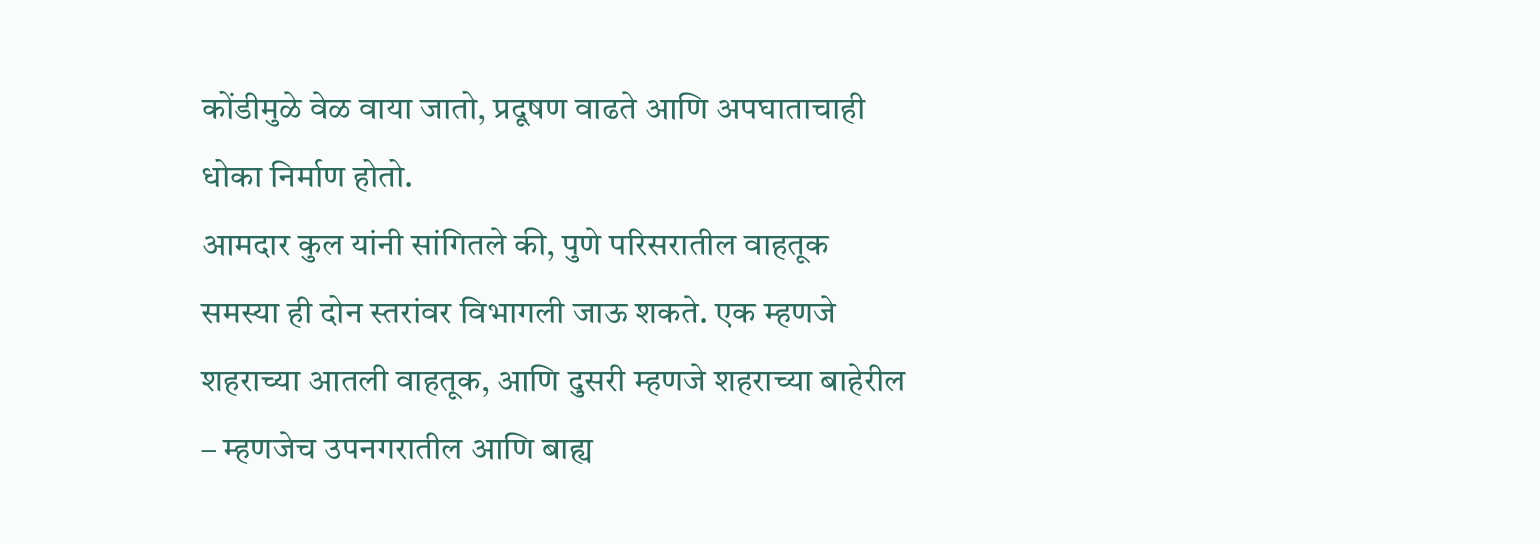कोंडीमुळे वेळ वाया जातो, प्रदूषण वाढते आणि अपघाताचाही धोका निर्माण होतो.
आमदार कुल यांनी सांगितले की, पुणे परिसरातील वाहतूक समस्या ही दोन स्तरांवर विभागली जाऊ शकते. एक म्हणजे शहराच्या आतली वाहतूक, आणि दुसरी म्हणजे शहराच्या बाहेरील – म्हणजेच उपनगरातील आणि बाह्य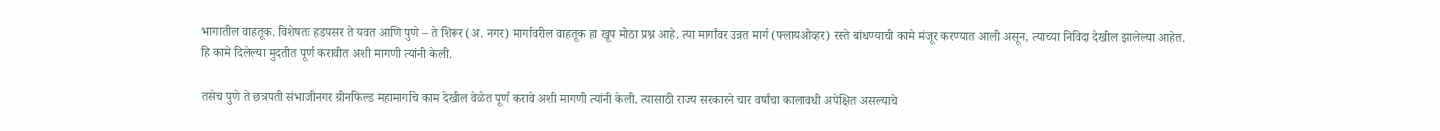भागातील वाहतूक. विशेषतः हडपसर ते यवत आणि पुणे – ते शिरूर (अ. नगर) मार्गावरील वाहतूक हा खूप मोठा प्रश्न आहे. त्या मार्गांवर उन्नत मार्ग (फ्लायओव्हर) रस्ते बांधण्याची कामे मंजूर करण्यात आली असून, त्याच्या निविदा देखील झालेल्या आहेत. हि कामे दिलेल्या मुदतीत पूर्ण करावीत अशी मागणी त्यांनी केली.

तसेच पुणे ते छत्रपती संभाजीनगर ग्रीनफिल्ड महामार्गाचे काम देखील वेळेत पूर्ण करावे अशी मागणी त्यांनी केली. त्यासाठी राज्य सरकारने चार वर्षांचा कालावधी अपेक्षित असल्याचे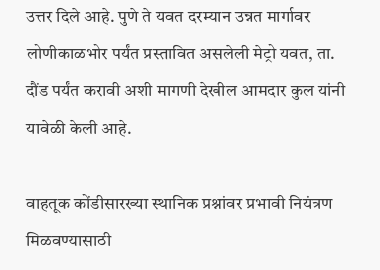उत्तर दिले आहे. पुणे ते यवत दरम्यान उन्नत मार्गावर लोणीकाळभोर पर्यंत प्रस्तावित असलेली मेट्रो यवत, ता. दौंड पर्यंत करावी अशी मागणी देखील आमदार कुल यांनी यावेळी केली आहे.

वाहतूक कोंडीसारख्या स्थानिक प्रश्नांवर प्रभावी नियंत्रण मिळवण्यासाठी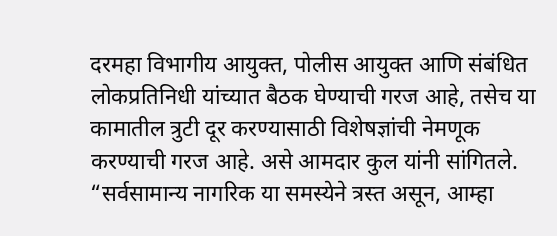दरमहा विभागीय आयुक्त, पोलीस आयुक्त आणि संबंधित लोकप्रतिनिधी यांच्यात बैठक घेण्याची गरज आहे, तसेच या कामातील त्रुटी दूर करण्यासाठी विशेषज्ञांची नेमणूक करण्याची गरज आहे. असे आमदार कुल यांनी सांगितले. “सर्वसामान्य नागरिक या समस्येने त्रस्त असून, आम्हा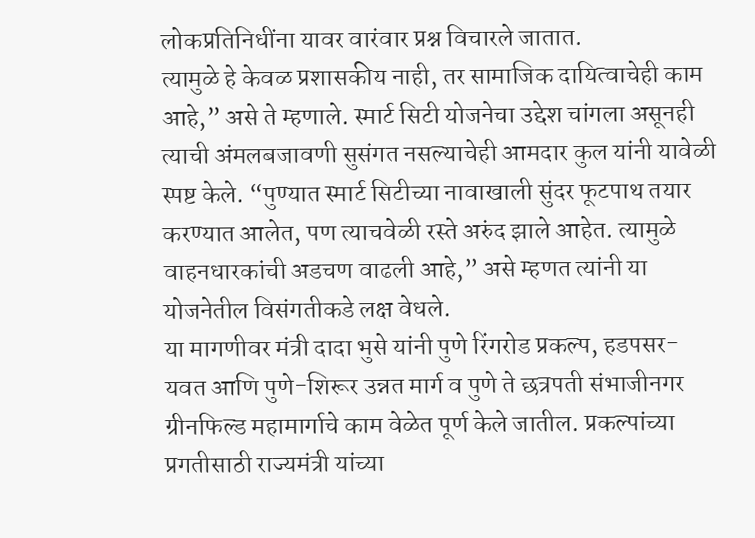लोकप्रतिनिधींना यावर वारंवार प्रश्न विचारले जातात.
त्यामुळे हे केवळ प्रशासकीय नाही, तर सामाजिक दायित्वाचेही काम आहे,” असे ते म्हणाले. स्मार्ट सिटी योजनेचा उद्देश चांगला असूनही त्याची अंमलबजावणी सुसंगत नसल्याचेही आमदार कुल यांनी यावेळी स्पष्ट केले. “पुण्यात स्मार्ट सिटीच्या नावाखाली सुंदर फूटपाथ तयार करण्यात आलेत, पण त्याचवेळी रस्ते अरुंद झाले आहेत. त्यामुळे वाहनधारकांची अडचण वाढली आहे,” असे म्हणत त्यांनी या योजनेतील विसंगतीकडे लक्ष वेधले.
या मागणीवर मंत्री दादा भुसे यांनी पुणे रिंगरोड प्रकल्प, हडपसर-यवत आणि पुणे-शिरूर उन्नत मार्ग व पुणे ते छत्रपती संभाजीनगर ग्रीनफिल्ड महामार्गाचे काम वेळेत पूर्ण केले जातील. प्रकल्पांच्या प्रगतीसाठी राज्यमंत्री यांच्या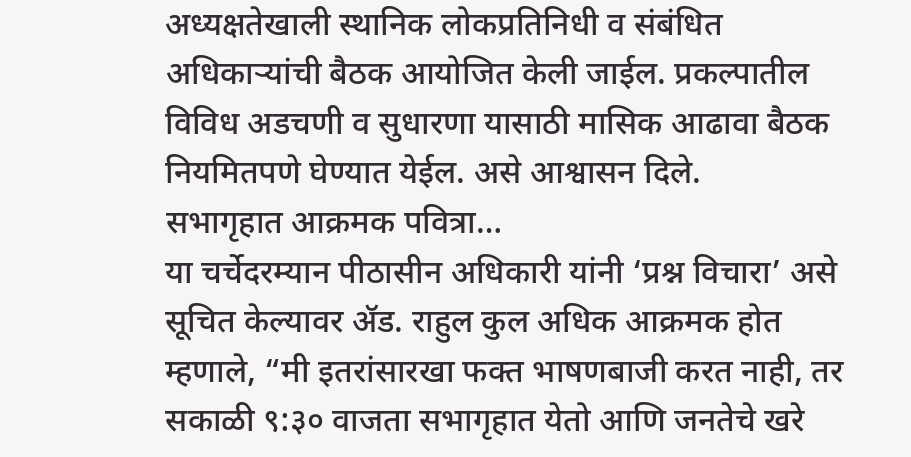अध्यक्षतेखाली स्थानिक लोकप्रतिनिधी व संबंधित अधिकाऱ्यांची बैठक आयोजित केली जाईल. प्रकल्पातील विविध अडचणी व सुधारणा यासाठी मासिक आढावा बैठक नियमितपणे घेण्यात येईल. असे आश्वासन दिले.
सभागृहात आक्रमक पवित्रा…
या चर्चेदरम्यान पीठासीन अधिकारी यांनी ‘प्रश्न विचारा’ असे सूचित केल्यावर ॲड. राहुल कुल अधिक आक्रमक होत म्हणाले, “मी इतरांसारखा फक्त भाषणबाजी करत नाही, तर सकाळी ९:३० वाजता सभागृहात येतो आणि जनतेचे खरे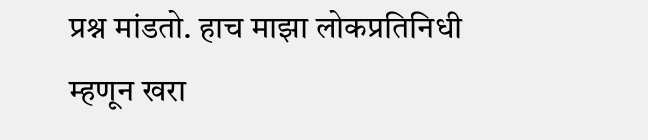प्रश्न मांडतो. हाच माझा लोकप्रतिनिधी म्हणून खरा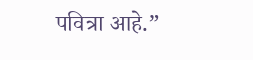पवित्रा आहे.”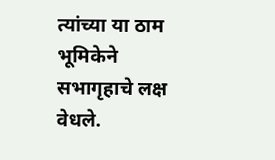त्यांच्या या ठाम भूमिकेने सभागृहाचे लक्ष वेधले.